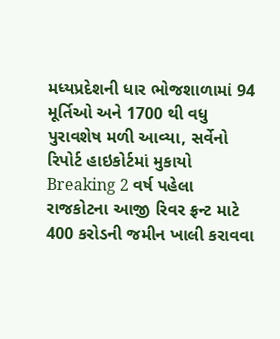મધ્યપ્રદેશની ધાર ભોજશાળામાં 94 મૂર્તિઓ અને 1700 થી વધુ પુરાવશેષ મળી આવ્યા, સર્વેનો રિપોર્ટ હાઇકોર્ટમાં મુકાયો Breaking 2 વર્ષ પહેલા
રાજકોટના આજી રિવર ફ્રન્ટ માટે 400 કરોડની જમીન ખાલી કરાવવા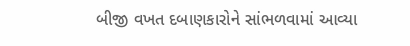બીજી વખત દબાણકારોને સાંભળવામાં આવ્યા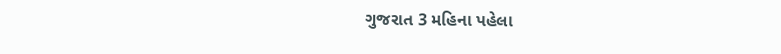ગુજરાત 3 મહિના પહેલા